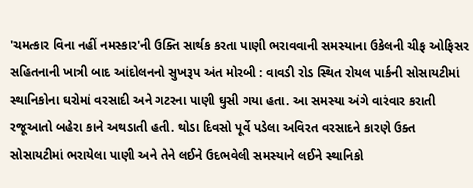'ચમત્કાર વિના નહીં નમસ્કાર'ની ઉક્તિ સાર્થક કરતા પાણી ભરાવવાની સમસ્યાના ઉકેલની ચીફ ઓફિસર સહિતનાની ખાત્રી બાદ આંદોલનનો સુખરૂપ અંત મોરબી : વાવડી રોડ સ્થિત રોયલ પાર્કની સોસાયટીમાં સ્થાનિકોના ઘરોમાં વરસાદી અને ગટરના પાણી ઘુસી ગયા હતા. આ સમસ્યા અંગે વારંવાર કરાતી રજૂઆતો બહેરા કાને અથડાતી હતી. થોડા દિવસો પૂર્વે પડેલા અવિરત વરસાદને કારણે ઉક્ત સોસાયટીમાં ભરાયેલા પાણી અને તેને લઈને ઉદભવેલી સમસ્યાને લઈને સ્થાનિકો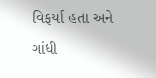વિફર્યા હતા અને ગાંધી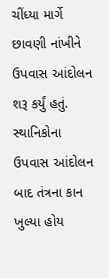ચીંધ્યા માર્ગે છાવણી નાંખીને ઉપવાસ આંદોલન શરૂ કર્યું હતું. સ્થાનિકોના ઉપવાસ આંદોલન બાદ તંત્રના કાન ખુલ્યા હોય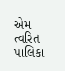એમ ત્વરિત પાલિકા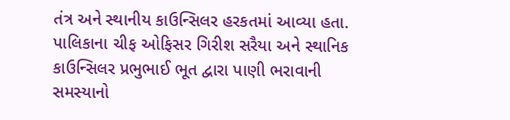તંત્ર અને સ્થાનીય કાઉન્સિલર હરકતમાં આવ્યા હતા. પાલિકાના ચીફ ઓફિસર ગિરીશ સરૈયા અને સ્થાનિક કાઉન્સિલર પ્રભુભાઈ ભૂત દ્વારા પાણી ભરાવાની સમસ્યાનો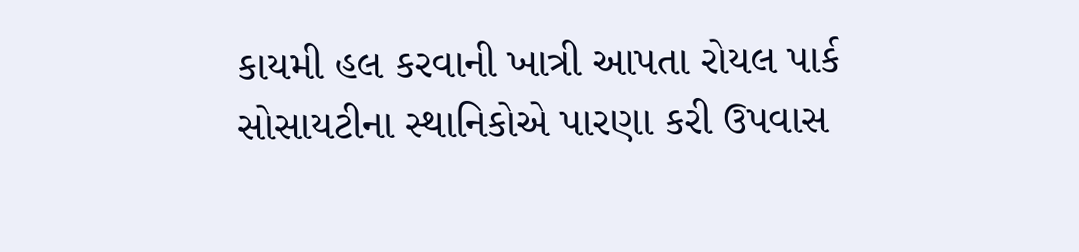કાયમી હલ કરવાની ખાત્રી આપતા રોયલ પાર્ક સોસાયટીના સ્થાનિકોએ પારણા કરી ઉપવાસ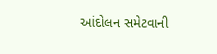આંદોલન સમેટવાની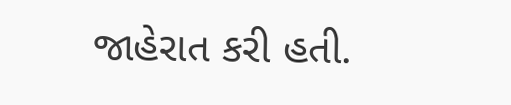જાહેરાત કરી હતી.